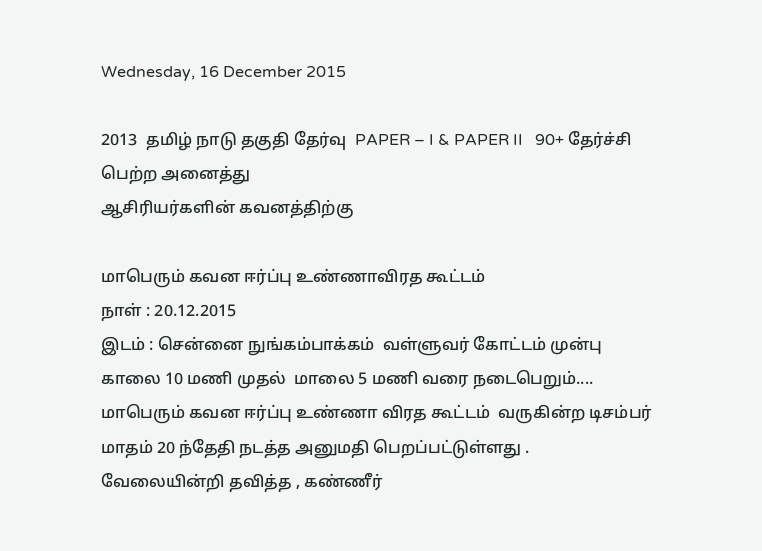Wednesday, 16 December 2015

2013  தமிழ் நாடு தகுதி தேர்வு  PAPER – I & PAPER II   90+ தேர்ச்சி பெற்ற அனைத்து
ஆசிரியர்களின் கவனத்திற்கு

மாபெரும் கவன ஈர்ப்பு உண்ணாவிரத கூட்டம்
நாள் : 20.12.2015
இடம் : சென்னை நுங்கம்பாக்கம்  வள்ளுவர் கோட்டம் முன்பு
காலை 10 மணி முதல்  மாலை 5 மணி வரை நடைபெறும்....
மாபெரும் கவன ஈர்ப்பு உண்ணா விரத கூட்டம்  வருகின்ற டிசம்பர் மாதம் 20 ந்தேதி நடத்த அனுமதி பெறப்பட்டுள்ளது .
வேலையின்றி தவித்த , கண்ணீர்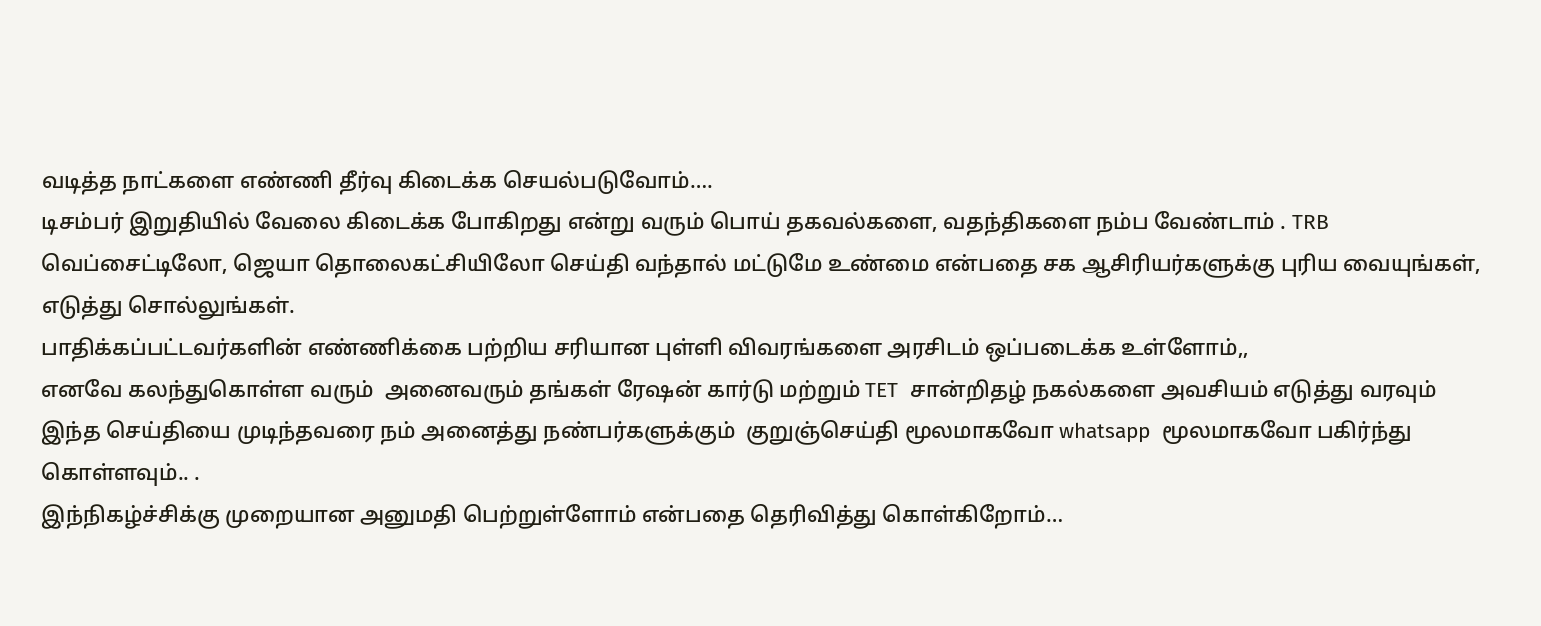வடித்த நாட்களை எண்ணி தீர்வு கிடைக்க செயல்படுவோம்….
டிசம்பர் இறுதியில் வேலை கிடைக்க போகிறது என்று வரும் பொய் தகவல்களை, வதந்திகளை நம்ப வேண்டாம் . TRB வெப்சைட்டிலோ, ஜெயா தொலைகட்சியிலோ செய்தி வந்தால் மட்டுமே உண்மை என்பதை சக ஆசிரியர்களுக்கு புரிய வையுங்கள், எடுத்து சொல்லுங்கள்.
பாதிக்கப்பட்டவர்களின் எண்ணிக்கை பற்றிய சரியான புள்ளி விவரங்களை அரசிடம் ஒப்படைக்க உள்ளோம்,,
எனவே கலந்துகொள்ள வரும்  அனைவரும் தங்கள் ரேஷன் கார்டு மற்றும் TET  சான்றிதழ் நகல்களை அவசியம் எடுத்து வரவும்
இந்த செய்தியை முடிந்தவரை நம் அனைத்து நண்பர்களுக்கும்  குறுஞ்செய்தி மூலமாகவோ whatsapp  மூலமாகவோ பகிர்ந்து கொள்ளவும்.. .
இந்நிகழ்ச்சிக்கு முறையான அனுமதி பெற்றுள்ளோம் என்பதை தெரிவித்து கொள்கிறோம்…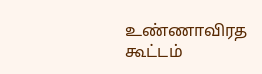உண்ணாவிரத கூட்டம்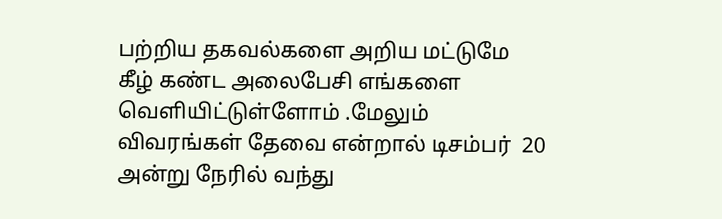பற்றிய தகவல்களை அறிய மட்டுமே கீழ் கண்ட அலைபேசி எங்களை வெளியிட்டுள்ளோம் .மேலும் விவரங்கள் தேவை என்றால் டிசம்பர்  20 அன்று நேரில் வந்து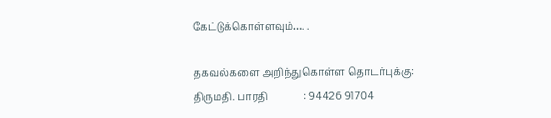கேட்டுக்கொள்ளவும்…. .

தகவல்களை அறிந்துகொள்ள தொடர்புக்கு:
திருமதி. பாரதி              : 94426 91704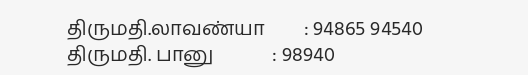திருமதி.லாவண்யா        : 94865 94540
திருமதி. பானு            : 98940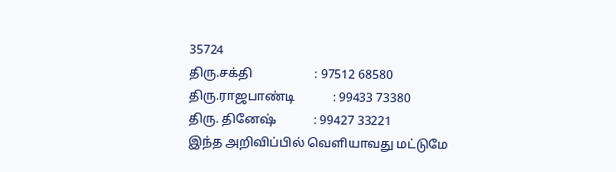35724
திரு.சக்தி                    : 97512 68580
திரு.ராஜபாண்டி            : 99433 73380
திரு. தினேஷ்            : 99427 33221
இந்த அறிவிப்பில் வெளியாவது மட்டுமே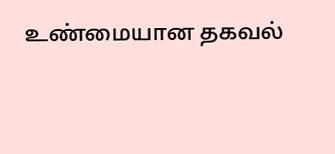உண்மையான தகவல்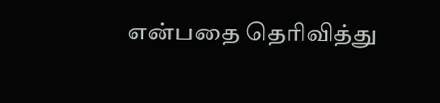என்பதை தெரிவித்து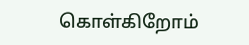கொள்கிறோம்